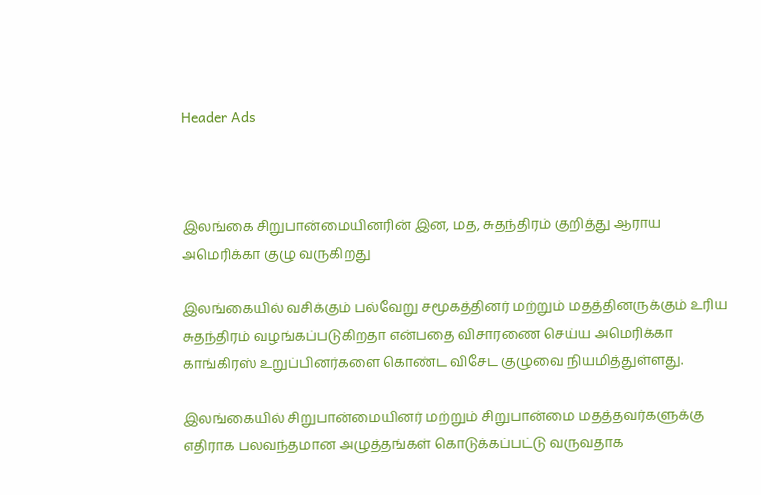Header Ads



இலங்கை சிறுபான்மையினரின் இன, மத, சுதந்திரம் குறித்து ஆராய அமெரிக்கா குழு வருகிறது

இலங்கையில் வசிக்கும் பல்வேறு சமூகத்தினர் மற்றும் மதத்தினருக்கும் உரிய சுதந்திரம் வழங்கப்படுகிறதா என்பதை விசாரணை செய்ய அமெரிக்கா காங்கிரஸ் உறுப்பினர்களை கொண்ட விசேட குழுவை நியமித்துள்ளது.

இலங்கையில் சிறுபான்மையினர் மற்றும் சிறுபான்மை மதத்தவர்களுக்கு எதிராக பலவந்தமான அழுத்தங்கள் கொடுக்கப்பட்டு வருவதாக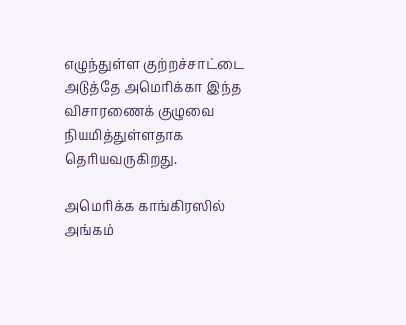எழுந்துள்ள குற்றச்சாட்டை அடுத்தே அமெரிக்கா இந்த விசாரணைக் குழுவை நியமித்துள்ளதாக தெரியவருகிறது.

அமெரிக்க காங்கிரஸில் அங்கம்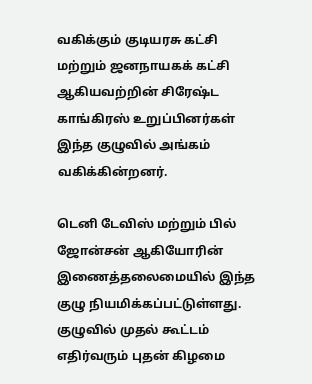வகிக்கும் குடியரசு கட்சி மற்றும் ஜனநாயகக் கட்சி ஆகியவற்றின் சிரேஷ்ட காங்கிரஸ் உறுப்பினர்கள் இந்த குழுவில் அங்கம் வகிக்கின்றனர்.

டெனி டேவிஸ் மற்றும் பில் ஜோன்சன் ஆகியோரின் இணைத்தலைமையில் இந்த குழு நியமிக்கப்பட்டுள்ளது. குழுவில் முதல் கூட்டம் எதிர்வரும் புதன் கிழமை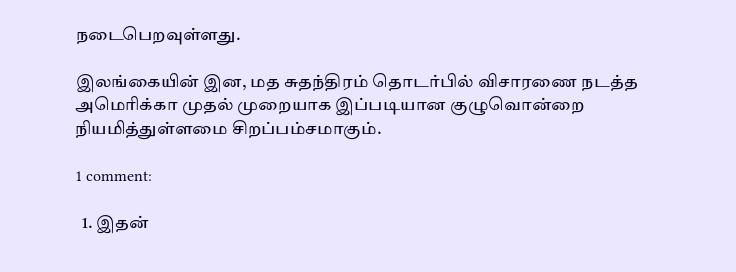நடைபெறவுள்ளது.

இலங்கையின் இன, மத சுதந்திரம் தொடர்பில் விசாரணை நடத்த அமெரிக்கா முதல் முறையாக இப்படியான குழுவொன்றை நியமித்துள்ளமை சிறப்பம்சமாகும்.

1 comment:

  1. இதன்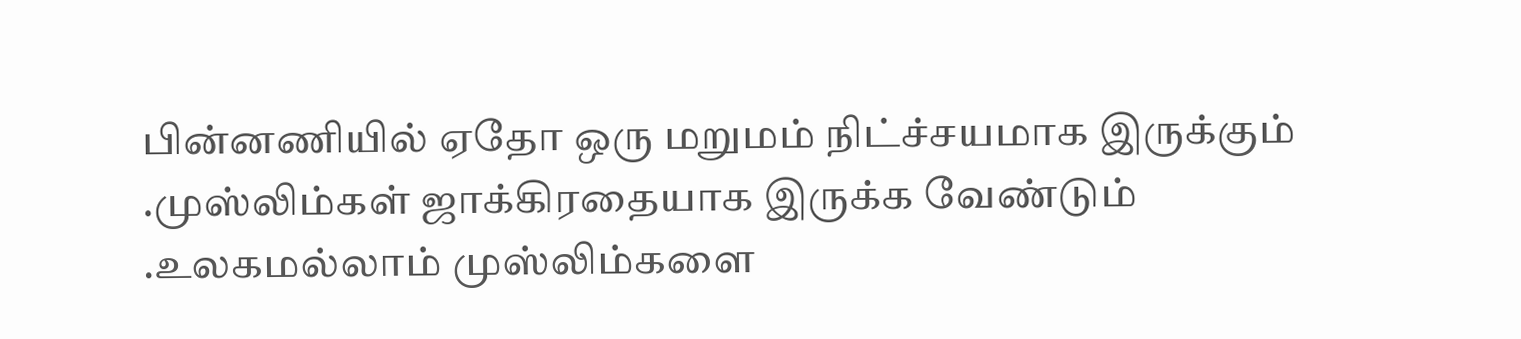பின்னணியில் ஏதோ ஒரு மறுமம் நிட்ச்சயமாக இருக்கும் .முஸ்லிம்கள் ஜாக்கிரதையாக இருக்க வேண்டும் .உலகமல்லாம் முஸ்லிம்களை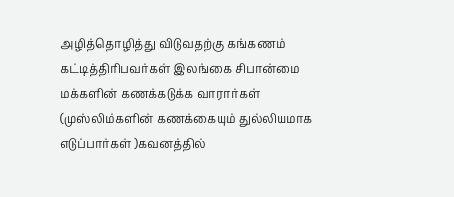அழித்தொழித்து விடுவதற்கு கங்கணம் கட்டித்திரிபவர்கள் இலங்கை சிபான்மை மக்களின் கணக்கடுக்க வாரார்கள் (முஸ்லிம்களின் கணக்கையும் துல்லியமாக எடுப்பார்கள் )கவனத்தில்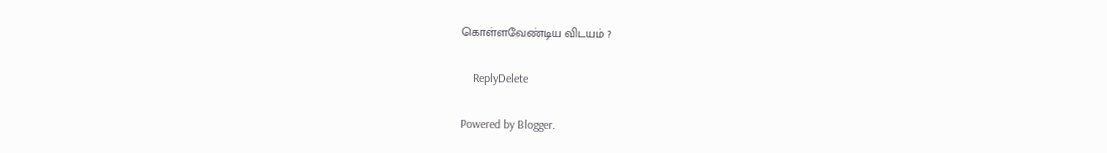கொள்ளவேண்டிய விடயம் ?

    ReplyDelete

Powered by Blogger.